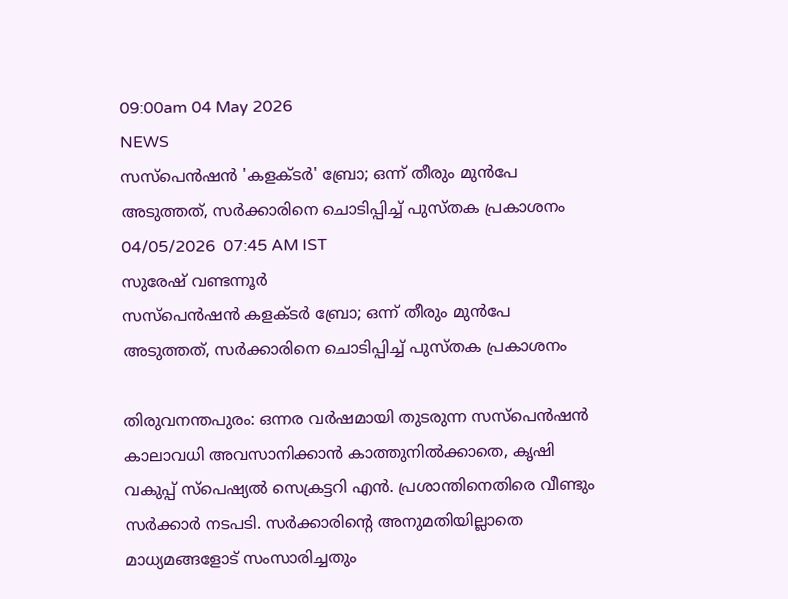09:00am 04 May 2026
NEWS
സസ്‌പെൻഷൻ 'കളക്ടർ' ബ്രോ; ഒന്ന് തീരും മുൻപേ അടുത്തത്, സർക്കാരിനെ ചൊടിപ്പിച്ച് പുസ്തക പ്രകാശനം
04/05/2026  07:45 AM IST
സുരേഷ് വണ്ടന്നൂർ
സസ്‌പെൻഷൻ കളക്ടർ ബ്രോ; ഒന്ന് തീരും മുൻപേ അടുത്തത്, സർക്കാരിനെ ചൊടിപ്പിച്ച് പുസ്തക പ്രകാശനം

തിരുവനന്തപുരം: ഒന്നര വർഷമായി തുടരുന്ന സസ്‌പെൻഷൻ കാലാവധി അവസാനിക്കാൻ കാത്തുനിൽക്കാതെ, കൃഷി വകുപ്പ് സ്പെഷ്യൽ സെക്രട്ടറി എൻ. പ്രശാന്തിനെതിരെ വീണ്ടും സർക്കാർ നടപടി. സർക്കാരിന്റെ അനുമതിയില്ലാതെ മാധ്യമങ്ങളോട് സംസാരിച്ചതും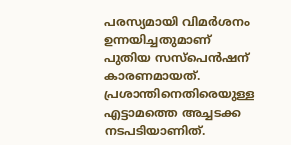പരസ്യമായി വിമർശനം ഉന്നയിച്ചതുമാണ് പുതിയ സസ്‌പെൻഷന് കാരണമായത്. പ്രശാന്തിനെതിരെയുള്ള എട്ടാമത്തെ അച്ചടക്ക നടപടിയാണിത്.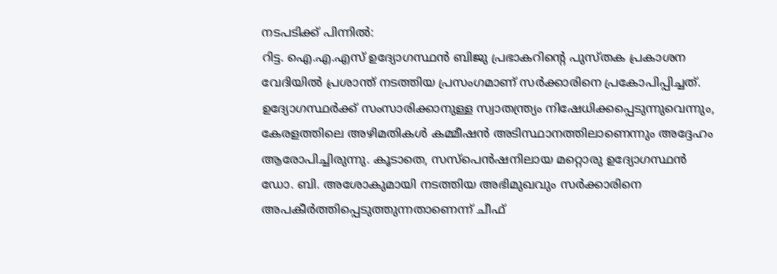നടപടിക്ക് പിന്നിൽ:
റിട്ട. ഐ.എ.എസ് ഉദ്യോഗസ്ഥൻ ബിജു പ്രഭാകറിന്റെ പുസ്തക പ്രകാശന വേദിയിൽ പ്രശാന്ത് നടത്തിയ പ്രസംഗമാണ് സർക്കാരിനെ പ്രകോപിപ്പിച്ചത്. ഉദ്യോഗസ്ഥർക്ക് സംസാരിക്കാനുള്ള സ്വാതന്ത്ര്യം നിഷേധിക്കപ്പെടുന്നുവെന്നും, കേരളത്തിലെ അഴിമതികൾ കമ്മീഷൻ അടിസ്ഥാനത്തിലാണെന്നും അദ്ദേഹം ആരോപിച്ചിരുന്നു. കൂടാതെ, സസ്‌പെൻഷനിലായ മറ്റൊരു ഉദ്യോഗസ്ഥൻ ഡോ. ബി. അശോകുമായി നടത്തിയ അഭിമുഖവും സർക്കാരിനെ അപകീർത്തിപ്പെടുത്തുന്നതാണെന്ന് ചീഫ്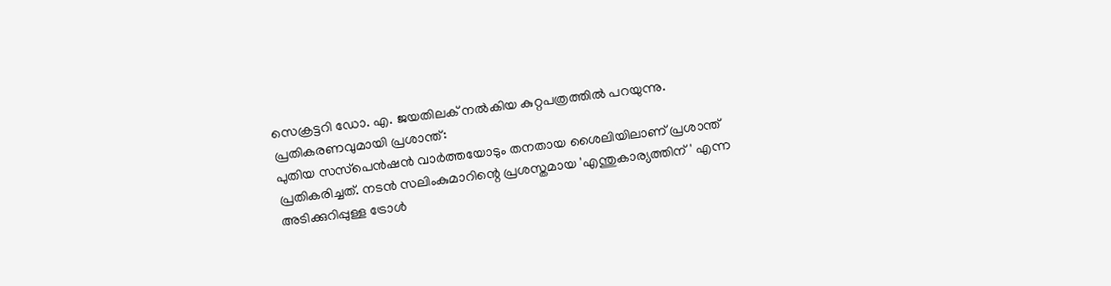സെക്രട്ടറി ഡോ. എ. ജയതിലക് നൽകിയ കുറ്റപത്രത്തിൽ പറയുന്നു.
പ്രതികരണവുമായി പ്രശാന്ത്:
പുതിയ സസ്‌പെൻഷൻ വാർത്തയോടും തനതായ ശൈലിയിലാണ് പ്രശാന്ത് പ്രതികരിച്ചത്. നടൻ സലിംകുമാറിന്റെ പ്രശസ്തമായ 'എന്തുകാര്യത്തിന്' എന്ന അടിക്കുറിപ്പുള്ള ട്രോൾ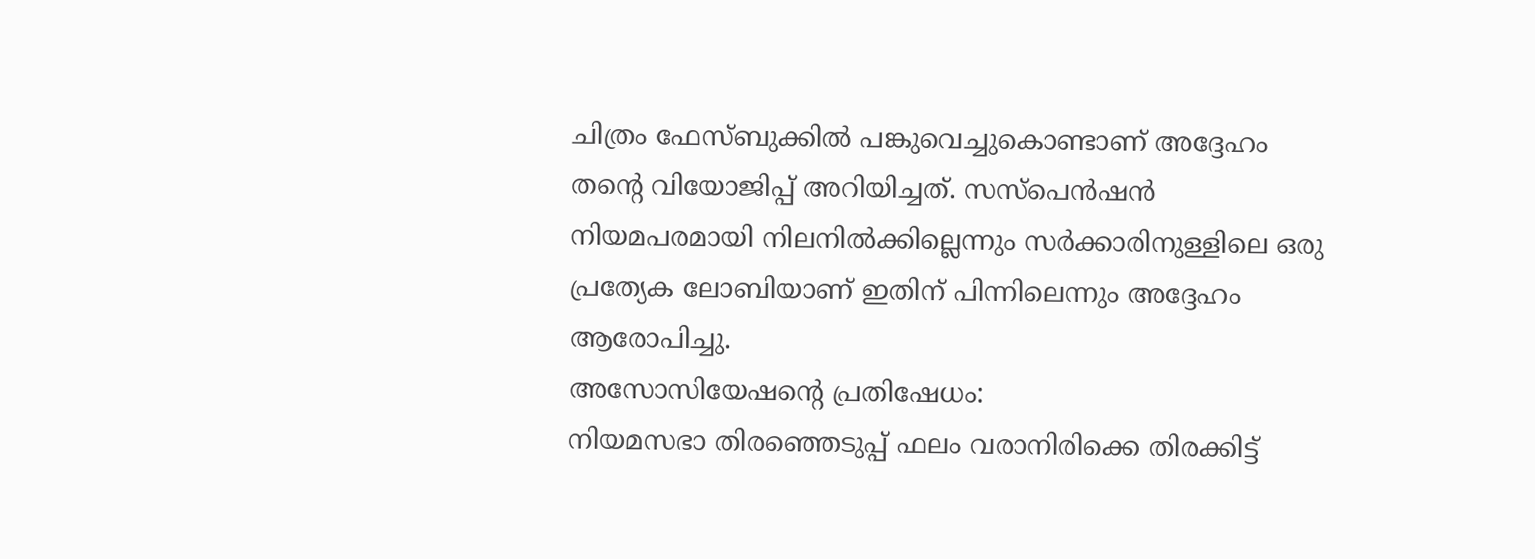ചിത്രം ഫേസ്ബുക്കിൽ പങ്കുവെച്ചുകൊണ്ടാണ് അദ്ദേഹം തന്റെ വിയോജിപ്പ് അറിയിച്ചത്. സസ്‌പെൻഷൻ നിയമപരമായി നിലനിൽക്കില്ലെന്നും സർക്കാരിനുള്ളിലെ ഒരു പ്രത്യേക ലോബിയാണ് ഇതിന് പിന്നിലെന്നും അദ്ദേഹം ആരോപിച്ചു.
അസോസിയേഷന്റെ പ്രതിഷേധം:
നിയമസഭാ തിരഞ്ഞെടുപ്പ് ഫലം വരാനിരിക്കെ തിരക്കിട്ട്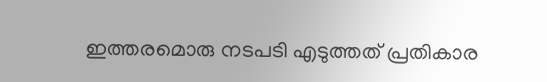ഇത്തരമൊരു നടപടി എടുത്തത് പ്രതികാര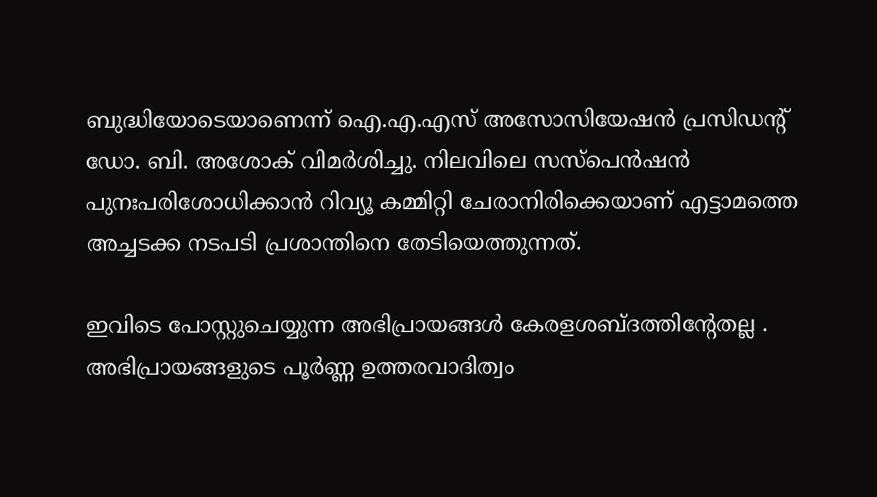ബുദ്ധിയോടെയാണെന്ന് ഐ.എ.എസ് അസോസിയേഷൻ പ്രസിഡന്റ് ഡോ. ബി. അശോക് വിമർശിച്ചു. നിലവിലെ സസ്‌പെൻഷൻ പുനഃപരിശോധിക്കാൻ റിവ്യൂ കമ്മിറ്റി ചേരാനിരിക്കെയാണ് എട്ടാമത്തെ അച്ചടക്ക നടപടി പ്രശാന്തിനെ തേടിയെത്തുന്നത്.

ഇവിടെ പോസ്റ്റുചെയ്യുന്ന അഭിപ്രായങ്ങള്‍ കേരളശബ്‌ദത്തിന്റേതല്ല . അഭിപ്രായങ്ങളുടെ പൂര്‍ണ്ണ ഉത്തരവാദിത്വം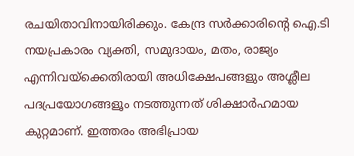രചയിതാവിനായിരിക്കും. കേന്ദ്ര സർക്കാരിന്റെ ഐ.ടി നയപ്രകാരം വ്യക്തി, സമുദായം, മതം, രാജ്യം എന്നിവയ്ക്കെതിരായി അധിക്ഷേപങ്ങളും അശ്ലീല പദപ്രയോഗങ്ങളൂം നടത്തുന്നത് ശിക്ഷാര്‍ഹമായ കുറ്റമാണ്. ഇത്തരം അഭിപ്രായ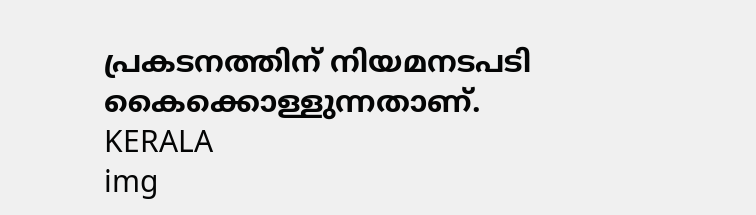പ്രകടനത്തിന് നിയമനടപടി കൈക്കൊള്ളുന്നതാണ്.
KERALA
img